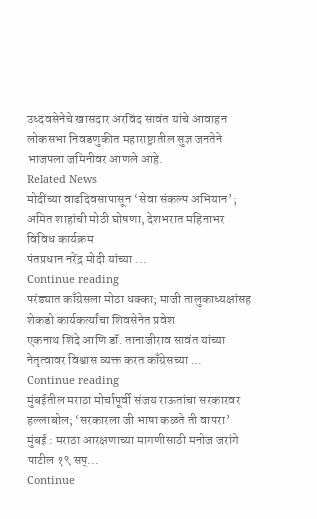उध्दवसेनेचे खासदार अरविंद सावंत यांचे आवाहन
लोकसभा निवडणुकीत महाराष्ट्रातील सुज्ञ जनतेने भाजपला जमिनीवर आणले आहे.
Related News
मोदींच्या वाढदिवसापासून ‘सेवा संकल्प अभियान’; अमित शाहांची मोठी घोषणा, देशभरात महिनाभर विविध कार्यक्रम
पंतप्रधान नरेंद्र मोदी यांच्या ...
Continue reading
परंड्यात काँग्रेसला मोठा धक्का; माजी तालुकाध्यक्षांसह शेकडो कार्यकर्त्यांचा शिवसेनेत प्रवेश
एकनाथ शिंदे आणि डॉ. तानाजीराव सावंत यांच्या नेतृत्वावर विश्वास व्यक्त करत काँग्रेसच्या ...
Continue reading
मुंबईतील मराठा मोर्चापूर्वी संजय राऊतांचा सरकारवर हल्लाबोल; ‘सरकारला जी भाषा कळते ती वापरा’
मुंबई : मराठा आरक्षणाच्या मागणीसाठी मनोज जरांगे पाटील १९ सप्...
Continue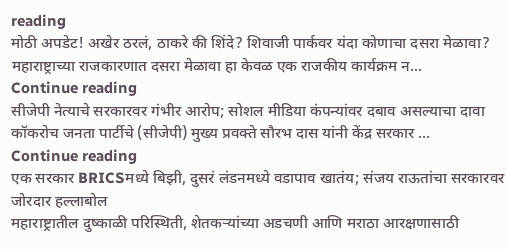reading
मोठी अपडेट! अखेर ठरलं, ठाकरे की शिंदे? शिवाजी पार्कवर यंदा कोणाचा दसरा मेळावा?
महाराष्ट्राच्या राजकारणात दसरा मेळावा हा केवळ एक राजकीय कार्यक्रम न...
Continue reading
सीजेपी नेत्याचे सरकारवर गंभीर आरोप; सोशल मीडिया कंपन्यांवर दबाव असल्याचा दावा
कॉकरोच जनता पार्टीचे (सीजेपी) मुख्य प्रवक्ते सौरभ दास यांनी केंद्र सरकार ...
Continue reading
एक सरकार BRICSमध्ये बिझी, दुसरं लंडनमध्ये वडापाव खातंय; संजय राऊतांचा सरकारवर जोरदार हल्लाबोल
महाराष्ट्रातील दुष्काळी परिस्थिती, शेतकऱ्यांच्या अडचणी आणि मराठा आरक्षणासाठी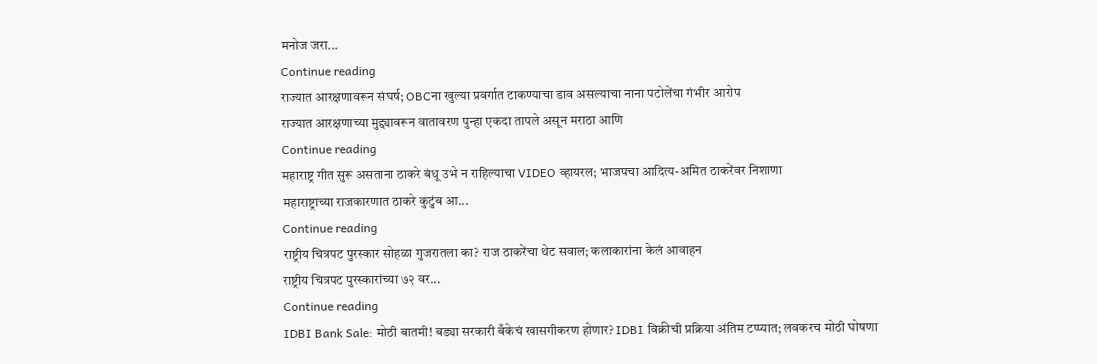मनोज जरा...
Continue reading
राज्यात आरक्षणावरून संघर्ष; OBCना खुल्या प्रवर्गात टाकण्याचा डाव असल्याचा नाना पटोलेंचा गंभीर आरोप
राज्यात आरक्षणाच्या मुद्द्यावरून वातावरण पुन्हा एकदा तापले असून मराठा आणि
Continue reading
महाराष्ट्र गीत सुरू असताना ठाकरे बंधू उभे न राहिल्याचा VIDEO व्हायरल; भाजपचा आदित्य-अमित ठाकरेंवर निशाणा
महाराष्ट्राच्या राजकारणात ठाकरे कुटुंब आ...
Continue reading
राष्ट्रीय चित्रपट पुरस्कार सोहळा गुजरातला का? राज ठाकरेंचा थेट सवाल; कलाकारांना केलं आवाहन
राष्ट्रीय चित्रपट पुरस्कारांच्या ७२ वर...
Continue reading
IDBI Bank Sale: मोठी बातमी! बड्या सरकारी बँकेचं खासगीकरण होणार? IDBI विक्रीची प्रक्रिया अंतिम टप्प्यात; लवकरच मोठी घोषणा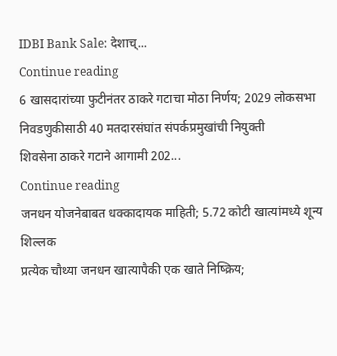IDBI Bank Sale: देशाच्...
Continue reading
6 खासदारांच्या फुटीनंतर ठाकरे गटाचा मोठा निर्णय; 2029 लोकसभा निवडणुकीसाठी 40 मतदारसंघांत संपर्कप्रमुखांची नियुक्ती
शिवसेना ठाकरे गटाने आगामी 202...
Continue reading
जनधन योजनेबाबत धक्कादायक माहिती; 5.72 कोटी खात्यांमध्ये शून्य शिल्लक
प्रत्येक चौथ्या जनधन खात्यापैकी एक खाते निष्क्रिय;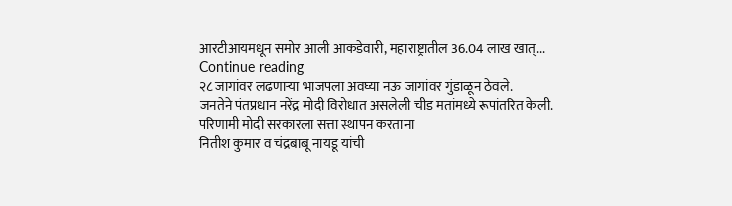आरटीआयमधून समोर आली आकडेवारी, महाराष्ट्रातील 36.04 लाख खात्...
Continue reading
२८ जागांवर लढणाऱ्या भाजपला अवघ्या नऊ जागांवर गुंडाळून ठेवले.
जनतेने पंतप्रधान नरेंद्र मोदी विरोधात असलेली चीड मतांमध्ये रूपांतरित केली.
परिणामी मोदी सरकारला सत्ता स्थापन करताना
नितीश कुमार व चंद्रबाबू नायडू यांची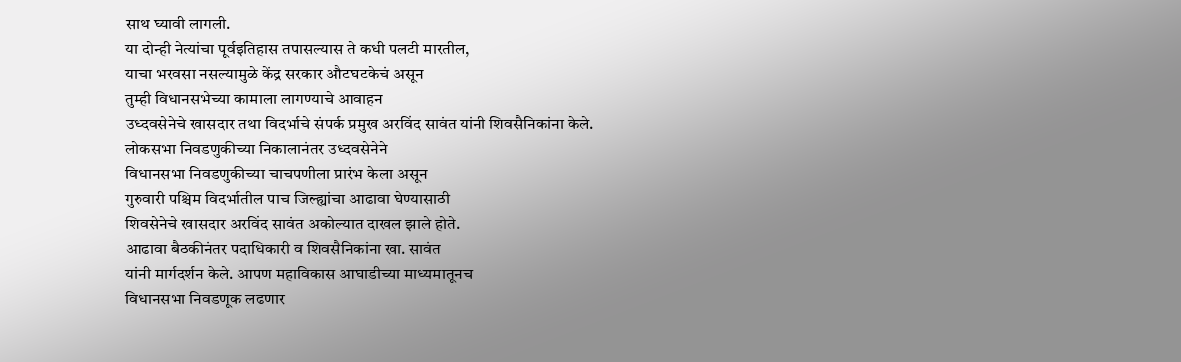साथ घ्यावी लागली.
या दोन्ही नेत्यांचा पूर्वइतिहास तपासल्यास ते कधी पलटी मारतील,
याचा भरवसा नसल्यामुळे केंद्र सरकार औटघटकेचं असून
तुम्ही विधानसभेच्या कामाला लागण्याचे आवाहन
उध्दवसेनेचे खासदार तथा विदर्भाचे संपर्क प्रमुख अरविंद सावंत यांनी शिवसैनिकांना केले.
लोकसभा निवडणुकीच्या निकालानंतर उध्दवसेनेने
विधानसभा निवडणुकीच्या चाचपणीला प्रारंभ केला असून
गुरुवारी पश्चिम विदर्भातील पाच जिल्ह्यांचा आढावा घेण्यासाठी
शिवसेनेचे खासदार अरविंद सावंत अकोल्यात दाखल झाले होते.
आढावा बैठकीनंतर पदाधिकारी व शिवसैनिकांना खा. सावंत
यांनी मार्गदर्शन केले. आपण महाविकास आघाडीच्या माध्यमातूनच
विधानसभा निवडणूक लढणार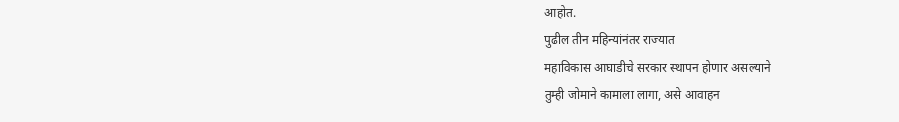आहोत.
पुढील तीन महिन्यांनंतर राज्यात
महाविकास आघाडीचे सरकार स्थापन होणार असल्याने
तुम्ही जोमाने कामाला लागा, असे आवाहन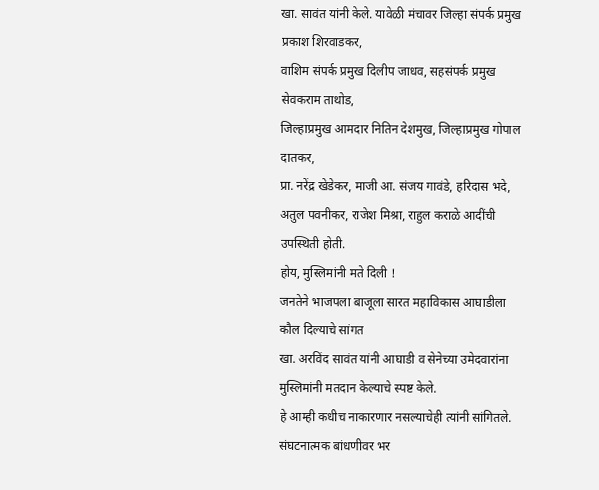खा. सावंत यांनी केले. यावेळी मंचावर जिल्हा संपर्क प्रमुख प्रकाश शिरवाडकर,
वाशिम संपर्क प्रमुख दिलीप जाधव, सहसंपर्क प्रमुख सेवकराम ताथोड,
जिल्हाप्रमुख आमदार नितिन देशमुख, जिल्हाप्रमुख गोपाल दातकर,
प्रा. नरेंद्र खेडेकर, माजी आ. संजय गावंडे, हरिदास भदे,
अतुल पवनीकर, राजेश मिश्रा, राहुल कराळे आदींची उपस्थिती होती.
होय, मुस्लिमांनी मते दिली !
जनतेने भाजपला बाजूला सारत महाविकास आघाडीला कौल दिल्याचे सांगत
खा. अरविंद सावंत यांनी आघाडी व सेनेच्या उमेदवारांना
मुस्लिमांनी मतदान केल्याचे स्पष्ट केले.
हे आम्ही कधीच नाकारणार नसल्याचेही त्यांनी सांगितले.
संघटनात्मक बांधणीवर भर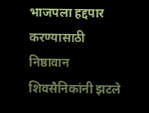भाजपला हद्दपार करण्यासाठी निष्ठावान शिवसैनिकांनी झटले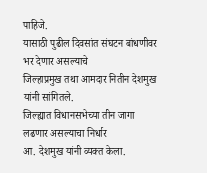पाहिजे.
यासाठी पुढील दिवसांत संघटन बांधणीवर भर देणार असल्याचे
जिल्हाप्रमुख तथा आमदार नितीन देशमुख यांनी सांगितले.
जिल्ह्यात विधानसभेच्या तीन जागा लढणार असल्याचा निर्धार
आ. देशमुख यांनी व्यक्त केला.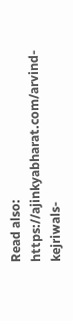Read also: https://ajinkyabharat.com/arvind-kejriwals-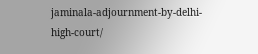jaminala-adjournment-by-delhi-high-court/